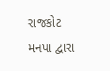રાજકોટ મનપા દ્વારા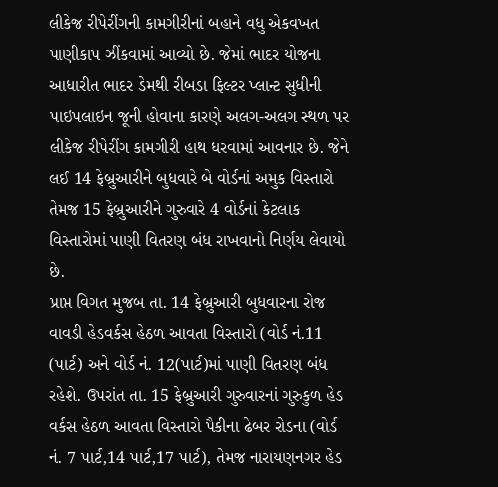લીકેજ રીપેરીંગની કામગીરીનાં બહાને વધુ એકવખત પાણીકાપ ઝીંકવામાં આવ્યો છે. જેમાં ભાદર યોજના આધારીત ભાદર ડેમથી રીબડા ફિલ્ટર પ્લાન્ટ સુધીની પાઇપલાઇન જૂની હોવાના કારણે અલગ-અલગ સ્થળ પર લીકેજ રીપેરીંગ કામગીરી હાથ ધરવામાં આવનાર છે. જેને લઈ 14 ફેબ્રુઆરીને બુધવારે બે વોર્ડનાં અમુક વિસ્તારો તેમજ 15 ફેબ્રુઆરીને ગુરુવારે 4 વોર્ડનાં કેટલાક વિસ્તારોમાં પાણી વિતરણ બંધ રાખવાનો નિર્ણય લેવાયો છે.
પ્રાપ્ત વિગત મુજબ તા. 14 ફેબ્રુઆરી બુધવારના રોજ વાવડી હેડવર્કસ હેઠળ આવતા વિસ્તારો (વોર્ડ નં.11 (પાર્ટ) અને વોર્ડ નં. 12(પાર્ટ)માં પાણી વિતરણ બંધ રહેશે. ઉપરાંત તા. 15 ફેબ્રુઆરી ગુરુવારનાં ગુરુકુળ હેડ વર્કસ હેઠળ આવતા વિસ્તારો પૈકીના ઢેબર રોડના (વોર્ડ નં. 7 પાર્ટ,14 પાર્ટ,17 પાર્ટ), તેમજ નારાયણનગર હેડ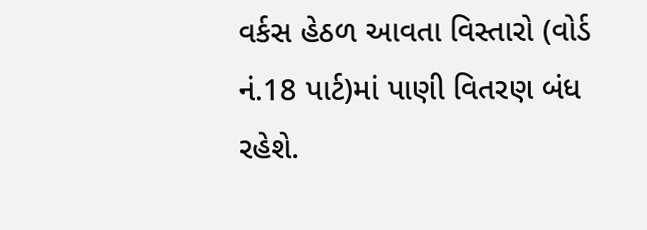વર્કસ હેઠળ આવતા વિસ્તારો (વોર્ડ નં.18 પાર્ટ)માં પાણી વિતરણ બંધ રહેશે.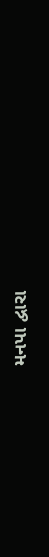મનપા દ્વારા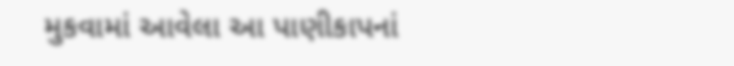મુકવામાં આવેલા આ પાણીકાપનાં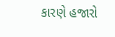કારણે હજારો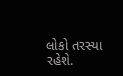લોકો તરસ્યા રહેશે.